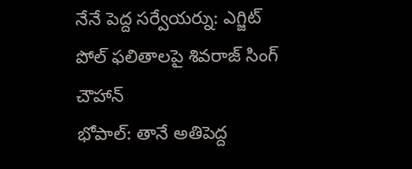నేనే పెద్ద సర్వేయర్ను: ఎగ్జిట్ పోల్ ఫలితాలపై శివరాజ్ సింగ్ చౌహాన్
భోపాల్: తానే అతిపెద్ద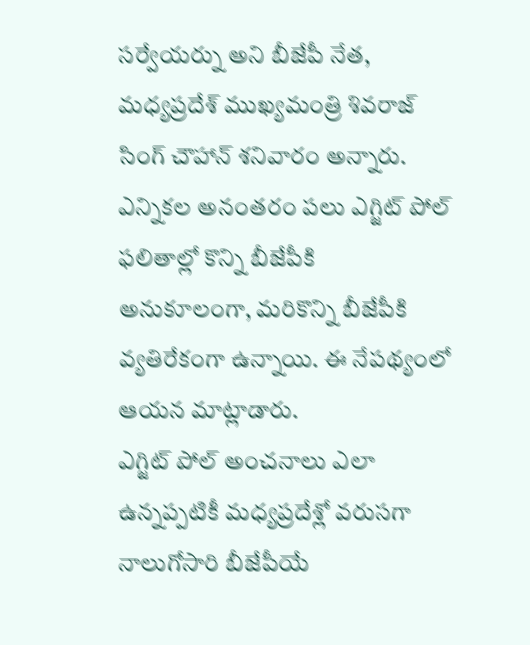సర్వేయర్ను అని బీజేపీ నేత, మధ్యప్రదేశ్ ముఖ్యమంత్రి శివరాజ్ సింగ్ చౌహాన్ శనివారం అన్నారు. ఎన్నికల అనంతరం పలు ఎగ్జిట్ పోల్ ఫలితాల్లో కొన్ని బీజేపీకి అనుకూలంగా, మరికొన్ని బీజేపీకి వ్యతిరేకంగా ఉన్నాయి. ఈ నేపథ్యంలో ఆయన మాట్లాడారు.
ఎగ్జిట్ పోల్ అంచనాలు ఎలా ఉన్నప్పటికీ మధ్యప్రదేశ్లో వరుసగా నాలుగోసారి బీజేపీయే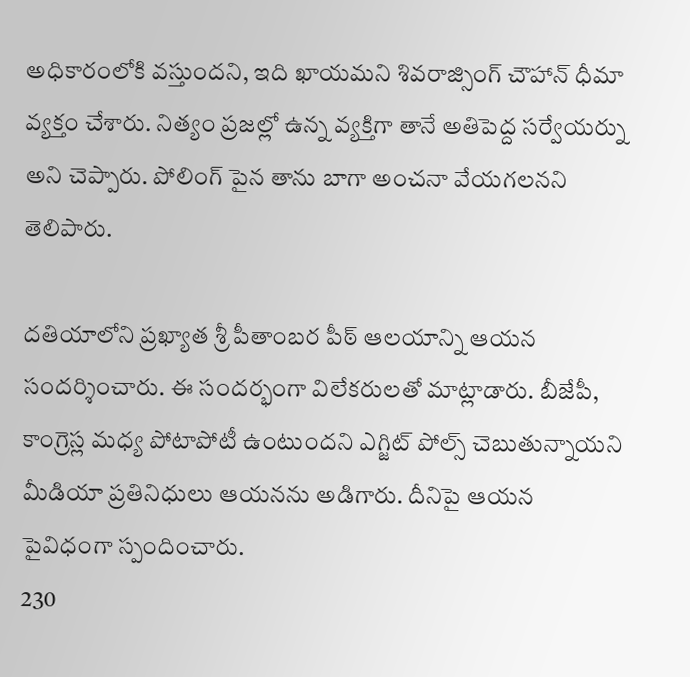అధికారంలోకి వస్తుందని, ఇది ఖాయమని శివరాజ్సింగ్ చౌహాన్ ధీమా వ్యక్తం చేశారు. నిత్యం ప్రజల్లో ఉన్న వ్యక్తిగా తానే అతిపెద్ద సర్వేయర్ను అని చెప్పారు. పోలింగ్ పైన తాను బాగా అంచనా వేయగలనని తెలిపారు.

దతియాలోని ప్రఖ్యాత శ్రీ పీతాంబర పీఠ్ ఆలయాన్ని ఆయన సందర్శించారు. ఈ సందర్భంగా విలేకరులతో మాట్లాడారు. బీజేపీ, కాంగ్రెస్ల మధ్య పోటాపోటీ ఉంటుందని ఎగ్జిట్ పోల్స్ చెబుతున్నాయని మీడియా ప్రతినిధులు ఆయనను అడిగారు. దీనిపై ఆయన పైవిధంగా స్పందించారు.
230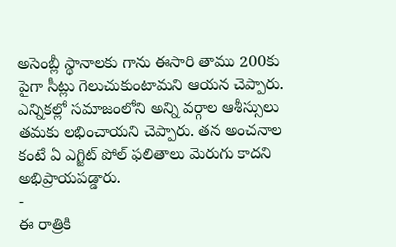అసెంబ్లీ స్థానాలకు గాను ఈసారి తాము 200కు పైగా సీట్లు గెలుచుకుంటామని ఆయన చెప్పారు. ఎన్నికల్లో సమాజంలోని అన్ని వర్గాల ఆశీస్సులు తమకు లభించాయని చెప్పారు. తన అంచనాల కంటే ఏ ఎగ్జిట్ పోల్ ఫలితాలు మెరుగు కాదని అభిప్రాయపడ్డారు.
-
ఈ రాత్రికి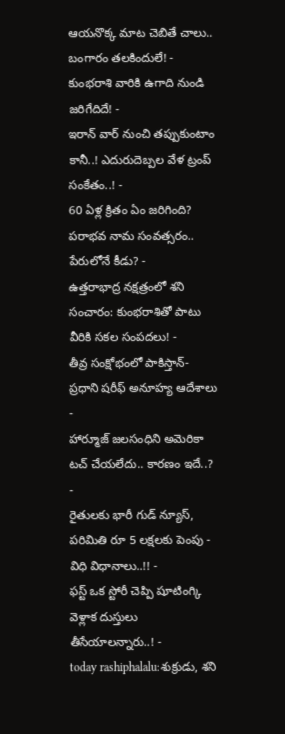ఆయనొక్క మాట చెబితే చాలు.. బంగారం తలకిందులే! -
కుంభరాశి వారికి ఉగాది నుండి జరిగేదిదే! -
ఇరాన్ వార్ నుంచి తప్పుకుంటాం కానీ..! ఎదురుదెబ్పల వేళ ట్రంప్ సంకేతం..! -
60 ఏళ్ల క్రితం ఏం జరిగింది? పరాభవ నామ సంవత్సరం.. పేరులోనే కీడు? -
ఉత్తరాభాద్ర నక్షత్రంలో శని సంచారం: కుంభరాశితో పాటు వీరికి సకల సంపదలు! -
తీవ్ర సంక్షోభంలో పాకిస్తాన్- ప్రధాని షరీఫ్ అనూహ్య ఆదేశాలు -
హార్మూజ్ జలసంధిని అమెరికా టచ్ చేయలేదు.. కారణం ఇదే..? -
రైతులకు భారీ గుడ్ న్యూస్, పరిమితి రూ 5 లక్షలకు పెంపు - విధి విధానాలు..!! -
ఫస్ట్ ఒక స్టోరీ చెప్పి షూటింగ్కి వెళ్లాక దుస్తులు తీసేయాలన్నారు..! -
today rashiphalalu:శుక్రుడు, శని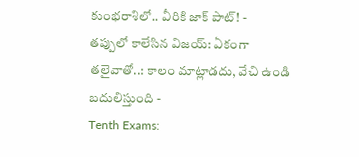కుంభరాశిలో.. వీరికి జాక్ పాట్! -
తప్పులో కాలేసిన విజయ్: ఏకంగా తలైవాతో..: కాలం మాట్లాడదు, వేచి ఉండి బదులిస్తుంది -
Tenth Exams: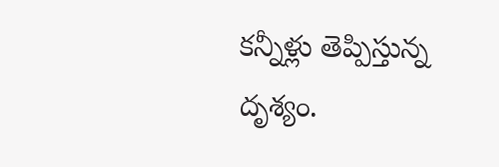కన్నీళ్లు తెప్పిస్తున్న దృశ్యం.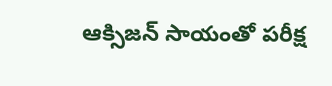ఆక్సిజన్ సాయంతో పరీక్ష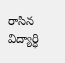రాసిన విద్యార్ధి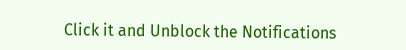Click it and Unblock the Notifications